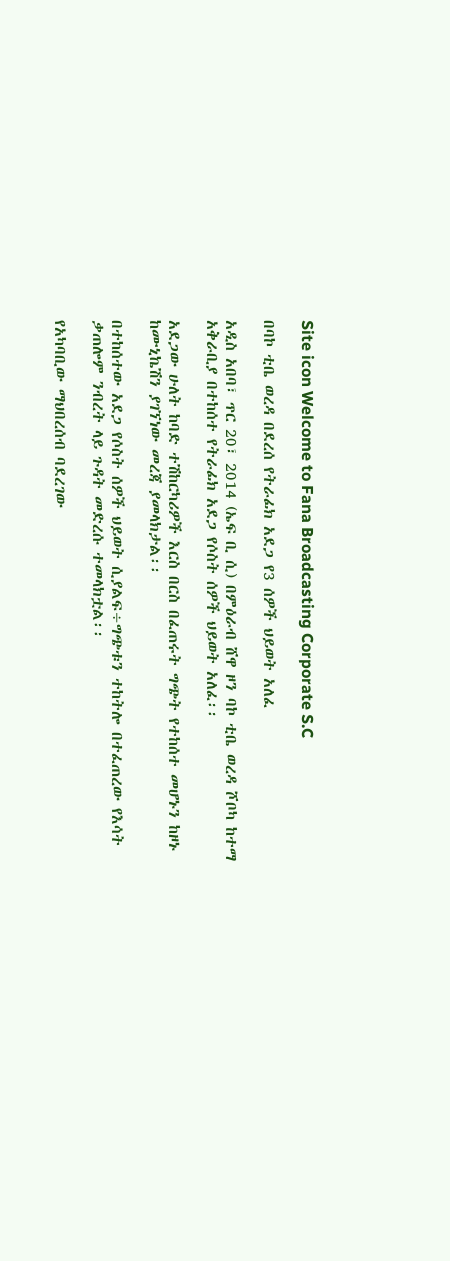Site icon Welcome to Fana Broadcasting Corporate S.C

በባኮ ቲቤ ወረዳ በደረሰ የትራፊክ አደጋ የ3 ሰዎች ህይወት አለፈ

አዲስ አበባ፣ ጥር 20፣ 2014 (ኤፍ ቢ ሲ) በምዕራብ ሸዋ ዞን ባኮ ቲቤ ወረዳ ሾቦካ ከተማ አቅራቢያ በተከሰተ የትራፊክ አደጋ የሶስት ሰዎች ህይወት አለፈ፡፡

አደጋው ሁለት ከባድ ተሽከርካሪዎች እርስ በርስ በፈጠሩት ግጭት የተከሰተ መሆኑን ከዞኑ ከሙኒኬሽን ያገኘነው መረጃ ያመላክታል፡፡

በተከሰተው አደጋ የሶስት ሰዎች ህይወት ሲያልፍ÷ግጭቱን ተከትሎ በተፈጠረው የእሳት ቃጠሎም ንብረት ላይ ጉዳት መድረሱ ተመላክቷል፡፡

የአካባቢው ማህበረሰብ ባደረገው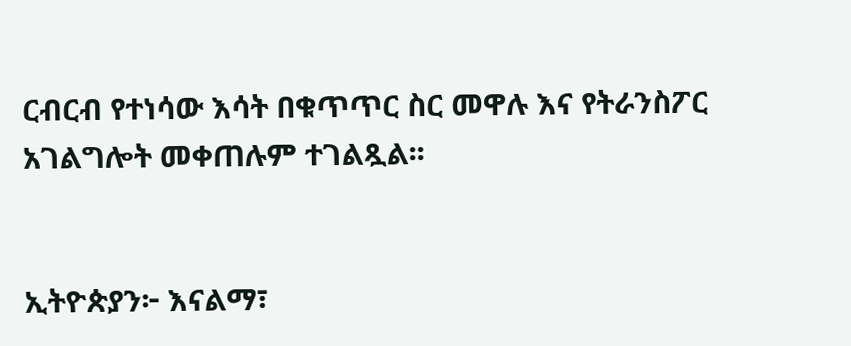ርብርብ የተነሳው እሳት በቁጥጥር ስር መዋሉ እና የትራንስፖር አገልግሎት መቀጠሉም ተገልጿል፡፡


ኢትዮጵያን፦ እናልማ፣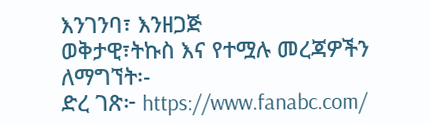እንገንባ፣ እንዘጋጅ
ወቅታዊ፣ትኩስ እና የተሟሉ መረጃዎችን ለማግኘት፡-
ድረ ገጽ፦ https://www.fanabc.com/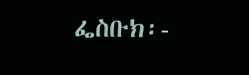ፌስቡክ፡-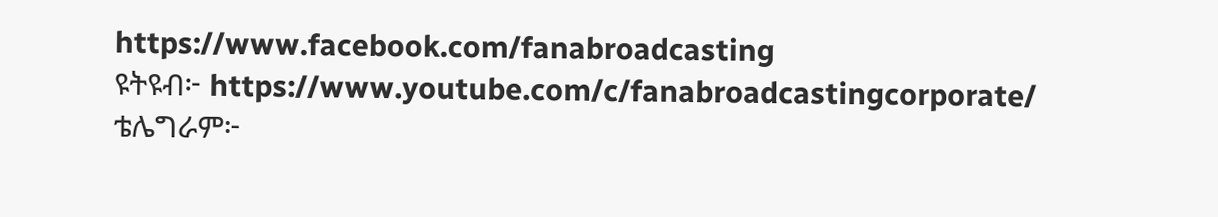https://www.facebook.com/fanabroadcasting
ዩትዩብ፦ https://www.youtube.com/c/fanabroadcastingcorporate/
ቴሌግራም፦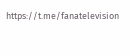https://t.me/fanatelevision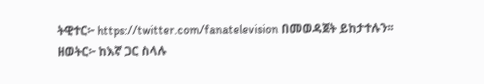ትዊተር፦ https://twitter.com/fanatelevision በመወዳጀት ይከታተሉን፡፡
ዘወትር፦ ከእኛ ጋር ስላሉ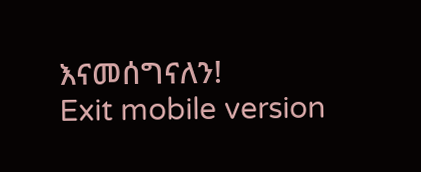እናመሰግናለን!
Exit mobile version